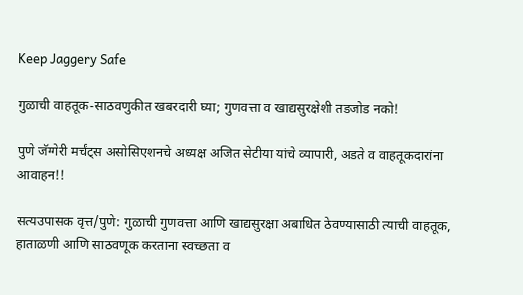Keep Jaggery Safe

गुळाची वाहतूक-साठवणुकीत खबरदारी घ्या; गुणवत्ता व खाद्यसुरक्षेशी तडजोड नको!

पुणे जॅग्गेरी मर्चंट्स असोसिएशनचे अध्यक्ष अजित सेटीया यांचे व्यापारी, अडते व वाहतूकदारांना आवाहन!!

सत्यउपासक वृत्त/पुणे: गुळाची गुणवत्ता आणि खाद्यसुरक्षा अबाधित ठेवण्यासाठी त्याची वाहतूक, हाताळणी आणि साठवणूक करताना स्वच्छता व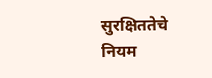सुरक्षिततेचे नियम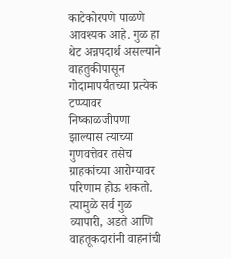काटेकोरपणे पाळणे आवश्यक आहे. गुळ हा थेट अन्नपदार्थ असल्याने वाहतुकीपासून गोदामापर्यंतच्या प्रत्येक टप्प्यावर निष्काळजीपणा झाल्यास त्याच्या गुणवत्तेवर तसेच ग्राहकांच्या आरोग्यावर परिणाम होऊ शकतो. त्यामुळे सर्व गुळ व्यापारी, अडते आणि वाहतूकदारांनी वाहनांची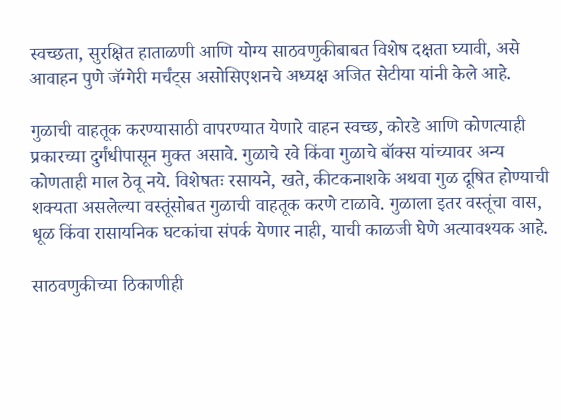स्वच्छता, सुरक्षित हाताळणी आणि योग्य साठवणुकीबाबत विशेष दक्षता घ्यावी, असे आवाहन पुणे जॅग्गेरी मर्चंट्स असोसिएशनचे अध्यक्ष अजित सेटीया यांनी केले आहे.

गुळाची वाहतूक करण्यासाठी वापरण्यात येणारे वाहन स्वच्छ, कोरडे आणि कोणत्याही प्रकारच्या दुर्गंधीपासून मुक्त असावे. गुळाचे रवे किंवा गुळाचे बॉक्स यांच्यावर अन्य कोणताही माल ठेवू नये. विशेषतः रसायने, खते, कीटकनाशके अथवा गुळ दूषित होण्याची शक्यता असलेल्या वस्तूंसोबत गुळाची वाहतूक करणे टाळावे. गुळाला इतर वस्तूंचा वास, धूळ किंवा रासायनिक घटकांचा संपर्क येणार नाही, याची काळजी घेणे अत्यावश्यक आहे.

साठवणुकीच्या ठिकाणीही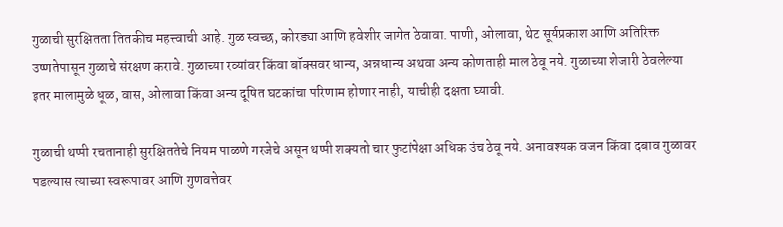गुळाची सुरक्षितता तितकीच महत्त्वाची आहे. गुळ स्वच्छ, कोरड्या आणि हवेशीर जागेत ठेवावा. पाणी, ओलावा, थेट सूर्यप्रकाश आणि अतिरिक्त उष्णतेपासून गुळाचे संरक्षण करावे. गुळाच्या रव्यांवर किंवा बॉक्सवर धान्य, अन्नधान्य अथवा अन्य कोणताही माल ठेवू नये. गुळाच्या शेजारी ठेवलेल्या इतर मालामुळे धूळ, वास, ओलावा किंवा अन्य दूषित घटकांचा परिणाम होणार नाही, याचीही दक्षता घ्यावी.

गुळाची थप्पी रचतानाही सुरक्षिततेचे नियम पाळणे गरजेचे असून थप्पी शक्यतो चार फुटांपेक्षा अधिक उंच ठेवू नये. अनावश्यक वजन किंवा दबाव गुळावर पडल्यास त्याच्या स्वरूपावर आणि गुणवत्तेवर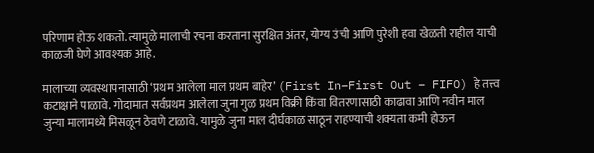परिणाम होऊ शकतो. त्यामुळे मालाची रचना करताना सुरक्षित अंतर, योग्य उंची आणि पुरेशी हवा खेळती राहील याची काळजी घेणे आवश्यक आहे.

मालाच्या व्यवस्थापनासाठी ‘प्रथम आलेला माल प्रथम बाहेर’ (First In–First Out – FIFO) हे तत्त्व कटाक्षाने पाळावे. गोदामात सर्वप्रथम आलेला जुना गुळ प्रथम विक्री किंवा वितरणासाठी काढावा आणि नवीन माल जुन्या मालामध्ये मिसळून ठेवणे टाळावे. यामुळे जुना माल दीर्घकाळ साठून राहण्याची शक्यता कमी होऊन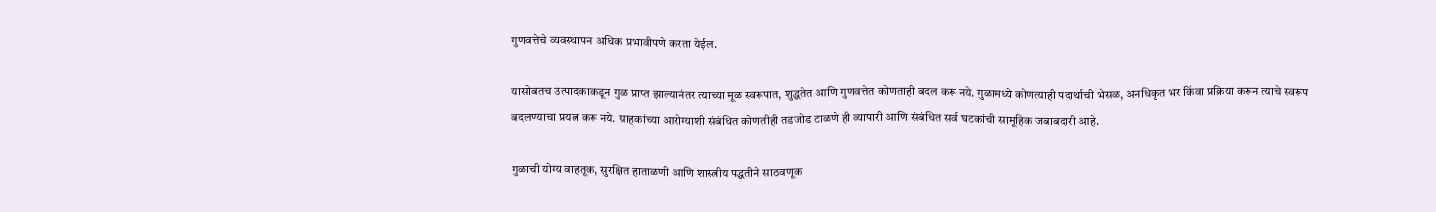गुणवत्तेचे व्यवस्थापन अधिक प्रभावीपणे करता येईल.

यासोबतच उत्पादकाकडून गुळ प्राप्त झाल्यानंतर त्याच्या मूळ स्वरूपात, शुद्धतेत आणि गुणवत्तेत कोणताही बदल करू नये. गुळामध्ये कोणत्याही पदार्थाची भेसळ, अनधिकृत भर किंवा प्रक्रिया करून त्याचे स्वरूप बदलण्याचा प्रयत्न करू नये. ग्राहकांच्या आरोग्याशी संबंधित कोणतीही तडजोड टाळणे ही व्यापारी आणि संबंधित सर्व घटकांची सामूहिक जबाबदारी आहे.

गुळाची योग्य वाहतूक, सुरक्षित हाताळणी आणि शास्त्रीय पद्धतीने साठवणूक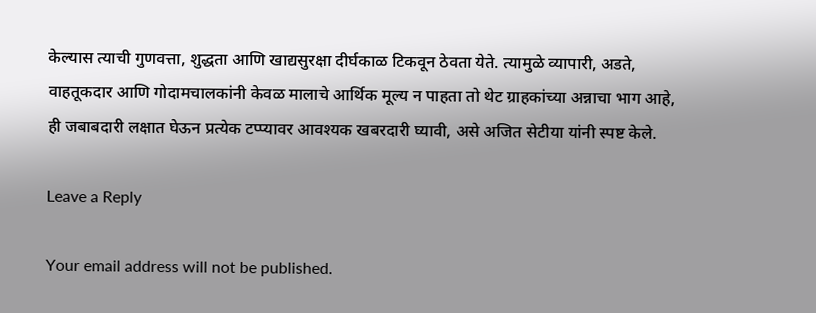केल्यास त्याची गुणवत्ता, शुद्धता आणि खाद्यसुरक्षा दीर्घकाळ टिकवून ठेवता येते. त्यामुळे व्यापारी, अडते, वाहतूकदार आणि गोदामचालकांनी केवळ मालाचे आर्थिक मूल्य न पाहता तो थेट ग्राहकांच्या अन्नाचा भाग आहे, ही जबाबदारी लक्षात घेऊन प्रत्येक टप्प्यावर आवश्यक खबरदारी घ्यावी, असे अजित सेटीया यांनी स्पष्ट केले.

Leave a Reply

Your email address will not be published.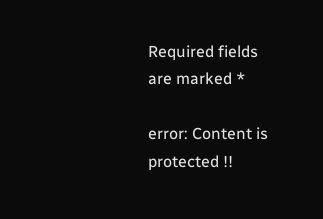Required fields are marked *

error: Content is protected !!